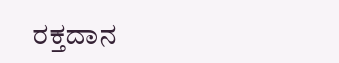ರಕ್ತದಾನ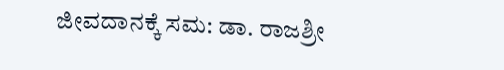ಜೀವದಾನಕ್ಕೆ ಸಮ: ಡಾ. ರಾಜಶ್ರೀ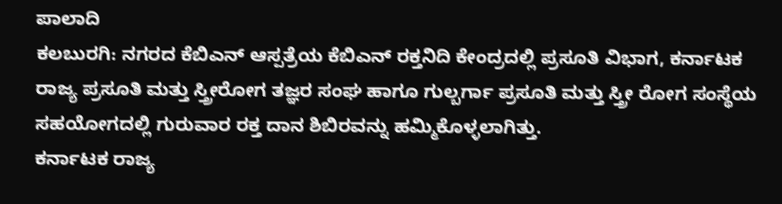ಪಾಲಾದಿ
ಕಲಬುರಗಿ: ನಗರದ ಕೆಬಿಎನ್ ಆಸ್ಪತ್ರೆಯ ಕೆಬಿಎನ್ ರಕ್ತನಿದಿ ಕೇಂದ್ರದಲ್ಲಿ ಪ್ರಸೂತಿ ವಿಭಾಗ, ಕರ್ನಾಟಕ ರಾಜ್ಯ ಪ್ರಸೂತಿ ಮತ್ತು ಸ್ತ್ರೀರೋಗ ತಜ್ಞರ ಸಂಘ ಹಾಗೂ ಗುಲ್ಬರ್ಗಾ ಪ್ರಸೂತಿ ಮತ್ತು ಸ್ತ್ರೀ ರೋಗ ಸಂಸ್ಥೆಯ ಸಹಯೋಗದಲ್ಲಿ ಗುರುವಾರ ರಕ್ತ ದಾನ ಶಿಬಿರವನ್ನು ಹಮ್ಮಿಕೊಳ್ಳಲಾಗಿತ್ತು.
ಕರ್ನಾಟಕ ರಾಜ್ಯ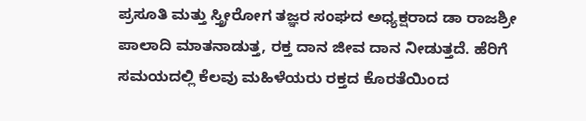ಪ್ರಸೂತಿ ಮತ್ತು ಸ್ತ್ರೀರೋಗ ತಜ್ಞರ ಸಂಘದ ಅಧ್ಯಕ್ಷರಾದ ಡಾ ರಾಜಶ್ರೀ ಪಾಲಾದಿ ಮಾತನಾಡುತ್ತ, ರಕ್ತ ದಾನ ಜೀವ ದಾನ ನೀಡುತ್ತದೆ. ಹೆರಿಗೆ ಸಮಯದಲ್ಲಿ ಕೆಲವು ಮಹಿಳೆಯರು ರಕ್ತದ ಕೊರತೆಯಿಂದ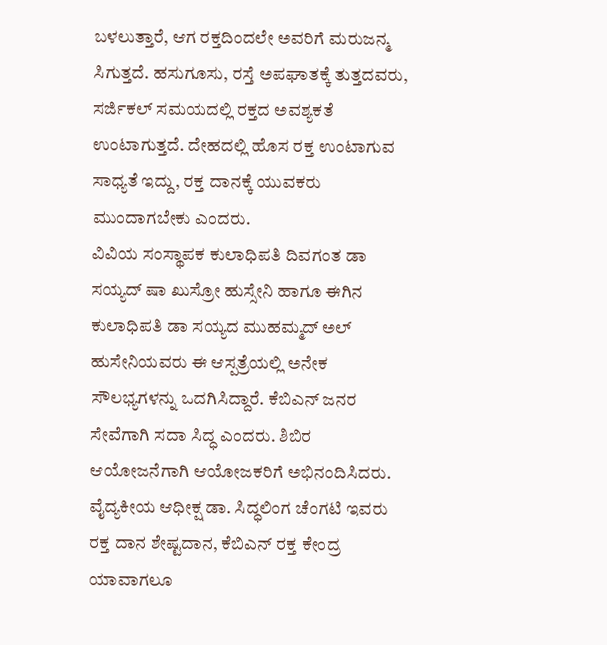ಬಳಲುತ್ತಾರೆ, ಆಗ ರಕ್ತದಿಂದಲೇ ಅವರಿಗೆ ಮರುಜನ್ಮ ಸಿಗುತ್ತದೆ. ಹಸುಗೂಸು, ರಸ್ತೆ ಅಪಘಾತಕ್ಕೆ ತುತ್ತದವರು, ಸರ್ಜಿಕಲ್ ಸಮಯದಲ್ಲಿ ರಕ್ತದ ಅವಶ್ಯಕತೆ ಉಂಟಾಗುತ್ತದೆ. ದೇಹದಲ್ಲಿ ಹೊಸ ರಕ್ತ ಉಂಟಾಗುವ ಸಾಧ್ಯತೆ ಇದ್ದು, ರಕ್ತ ದಾನಕ್ಕೆ ಯುವಕರು ಮುಂದಾಗಬೇಕು ಎಂದರು.
ವಿವಿಯ ಸಂಸ್ಥಾಪಕ ಕುಲಾಧಿಪತಿ ದಿವಗಂತ ಡಾ ಸಯ್ಯದ್ ಷಾ ಖುಸ್ರೋ ಹುಸ್ಸೇನಿ ಹಾಗೂ ಈಗಿನ ಕುಲಾಧಿಪತಿ ಡಾ ಸಯ್ಯದ ಮುಹಮ್ಮದ್ ಅಲ್ ಹುಸೇನಿಯವರು ಈ ಆಸ್ಪತ್ರೆಯಲ್ಲಿ ಅನೇಕ ಸೌಲಭ್ಯಗಳನ್ನು ಒದಗಿಸಿದ್ದಾರೆ. ಕೆಬಿಎನ್ ಜನರ ಸೇವೆಗಾಗಿ ಸದಾ ಸಿದ್ಧ ಎಂದರು. ಶಿಬಿರ ಆಯೋಜನೆಗಾಗಿ ಆಯೋಜಕರಿಗೆ ಅಭಿನಂದಿಸಿದರು.
ವೈದ್ಯಕೀಯ ಆಧೀಕ್ಷ ಡಾ. ಸಿದ್ಧಲಿಂಗ ಚೆಂಗಟಿ ಇವರು ರಕ್ತ ದಾನ ಶೇಷ್ಟದಾನ, ಕೆಬಿಎನ್ ರಕ್ತ ಕೇಂದ್ರ ಯಾವಾಗಲೂ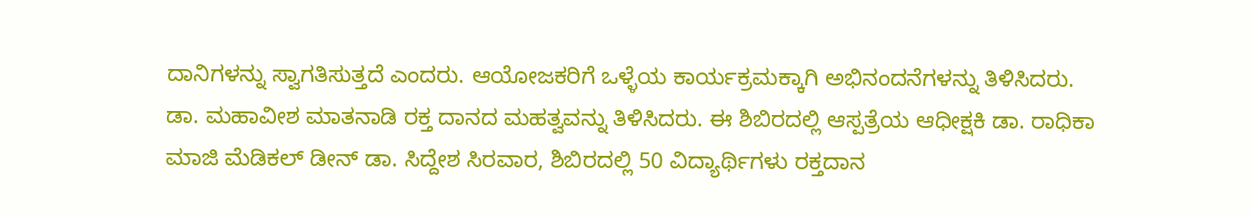ದಾನಿಗಳನ್ನು ಸ್ವಾಗತಿಸುತ್ತದೆ ಎಂದರು. ಆಯೋಜಕರಿಗೆ ಒಳ್ಳೆಯ ಕಾರ್ಯಕ್ರಮಕ್ಕಾಗಿ ಅಭಿನಂದನೆಗಳನ್ನು ತಿಳಿಸಿದರು.
ಡಾ. ಮಹಾವೀಶ ಮಾತನಾಡಿ ರಕ್ತ ದಾನದ ಮಹತ್ವವನ್ನು ತಿಳಿಸಿದರು. ಈ ಶಿಬಿರದಲ್ಲಿ ಆಸ್ಪತ್ರೆಯ ಆಧೀಕ್ಷಕಿ ಡಾ. ರಾಧಿಕಾ ಮಾಜಿ ಮೆಡಿಕಲ್ ಡೀನ್ ಡಾ. ಸಿದ್ದೇಶ ಸಿರವಾರ, ಶಿಬಿರದಲ್ಲಿ 50 ವಿದ್ಯಾರ್ಥಿಗಳು ರಕ್ತದಾನ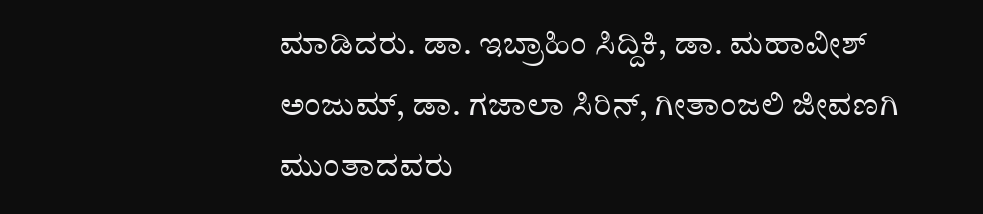ಮಾಡಿದರು. ಡಾ. ಇಬ್ರಾಹಿಂ ಸಿದ್ದಿಕಿ, ಡಾ. ಮಹಾವೀಶ್ ಅಂಜುಮ್, ಡಾ. ಗಜಾಲಾ ಸಿರಿನ್, ಗೀತಾಂಜಲಿ ಜೀವಣಗಿ ಮುಂತಾದವರು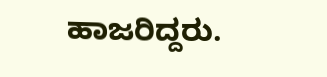ಹಾಜರಿದ್ದರು.